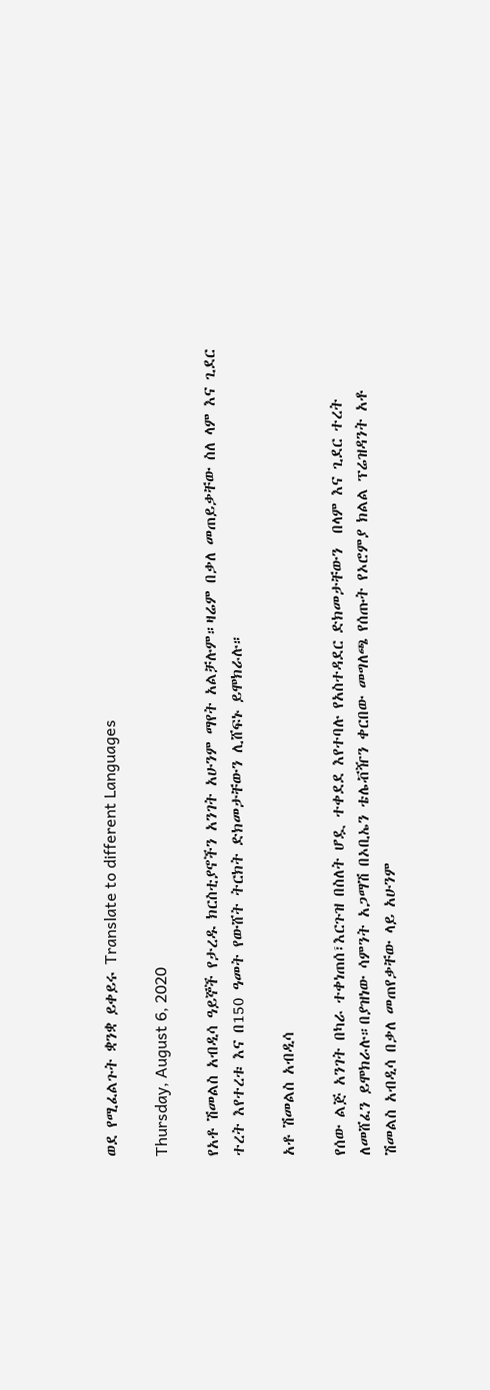ወደ የሚፈልጉት ቋንቋ ይቀይሩ Translate to different Languages

Thursday, August 6, 2020

የአቶ ሽመልስ አብዲሳ ዓይኞች የታረዱ ክርስቲያኖችን አንገት አሁንም ማየት አልቻሉም።ዛሬም በቃለ መጠይቃቸው ስለ ላም እና ጊደር ተረት እየተረቱ እና በ150 ዓመት የውሸት ትርክት ድክመታቸውን ሊሸፍኑ ይሞክራሉ።

አቶ ሽመልስ አብዲሳ

የሰው ልጅ አንገት በካራ ተቀነጠሰ፣እርጉዝ በስለት ሆዷ ተቀደደ እየተባሉ የአስተዳደር ድክመታቸውን  በላም እና ጊደር ተረት ለመሸፈን ይሞክራሉ።በያዝነው ሳምንት አጋማሽ በኦቢኤን ቴሌቭዥን ቀርበው መግለጫ የሰጡት የኦሮምያ ክልል ፕሬዝዳንት አቶ ሽመልስ አብዲሳ በቃለ መጠየቃቸው ላይ አሁንም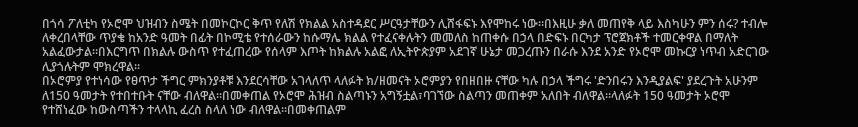በጎሳ ፖለቲካ የኦሮሞ ህዝብን ስሜት በመኮርኮር ቅጥ የለሽ የክልል አስተዳደር ሥርዓታቸውን ሊሸፋፍኑ እየሞከሩ ነው።በእዚሁ ቃለ መጠየቅ ላይ እስካሁን ምን ሰሩ? ተብሎ ለቀረበላቸው ጥያቄ ከአንድ ዓመት በፊት በኮሚቴ የተሰራውን ከሱማሌ ክልል የተፈናቀሉትን መመለስ ከጠቀሱ በኃላ በድፍኑ በርካታ ፕሮጀክቶች ተመርቀዋል በማለት አልፈውታል።በእርግጥ በክልሉ ውስጥ የተፈጠረው የሰላም እጦት ከክልሉ አልፎ ለኢትዮጵያም አደገኛ ሁኔታ መጋረጡን በራሱ እንደ አንድ የኦሮሞ መኩርያ ነጥብ አድርገው ሊያጎሉትም ሞክረዋል።
በኦሮምያ የተነሳው የፀጥታ ችግር ምክንያቶቹ እንደርሳቸው አገላለጥ ላለፉት ክ/ዘመናት ኦሮምያን የበዘበዙ ናቸው ካሉ በኃላ ችግሩ 'ድንበሩን እንዲያልፍ' ያደረጉት አሁንም ለ150 ዓመታት የተበተቡት ናቸው ብለዋል።በመቀጠል የኦሮሞ ሕዝብ ስልጣኑን አግኝቷል፣ባገኘው ስልጣን መጠቀም አለበት ብለዋል።ላለፉት 150 ዓመታት ኦሮሞ የተሸነፈው ከውስጣችን ተላላኪ ፈረስ ስላለ ነው ብለዋል።በመቀጠልም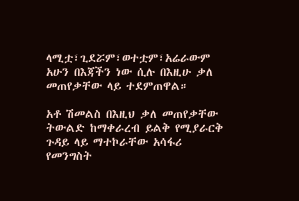ላሚቷ፣ጊደሯም፣ወተቷም፣አሬራውም አሁን በእጃችን ነው ሲሉ በእዚሁ ቃለ መጠየቃቸው ላይ ተደምጠዋል።

አቶ ሽመልስ በእዚህ ቃለ መጠየቃቸው  ትውልድ ከማቀራረብ ይልቅ የሚያራርቅ ጉዳይ ላይ ማተኮራቸው አሳፋሪ የመንግስት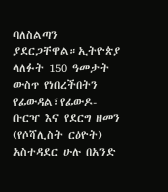ባለስልጣን ያደርጋቸዋል።ኢትዮጵያ ላለፉት 150 ዓመታት ውስጥ የነበረችበትን የፊውዳል፣የፊውዶ-ቡርዣ እና የደርግ ዘመን (የሶሻሊስት ርዕዮት) አስተዳደር ሁሉ በአንድ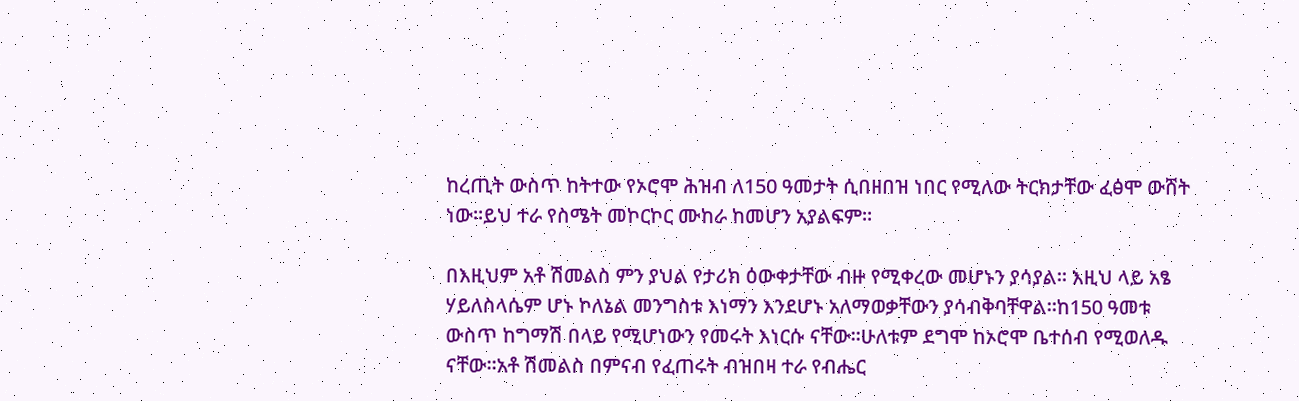ከረጢት ውስጥ ከትተው የኦሮሞ ሕዝብ ለ150 ዓመታት ሲበዘበዝ ነበር የሚለው ትርክታቸው ፈፅሞ ውሸት ነው።ይህ ተራ የስሜት መኮርኮር ሙከራ ከመሆን አያልፍም።

በእዚህም አቶ ሽመልስ ምን ያህል የታሪክ ዕውቀታቸው ብዙ የሚቀረው መሆኑን ያሳያል። እዚህ ላይ አፄ ሃይለስላሴም ሆኑ ኮለኔል መንግስቱ እነማን እንደሆኑ አለማወቃቸውን ያሳብቅባቸዋል።ከ150 ዓመቱ ውስጥ ከግማሽ በላይ የሚሆነውን የመሩት እነርሱ ናቸው።ሁለቱም ደግሞ ከኦሮሞ ቤተሰብ የሚወለዱ ናቸው።አቶ ሽመልስ በምናብ የፈጠሩት ብዝበዛ ተራ የብሔር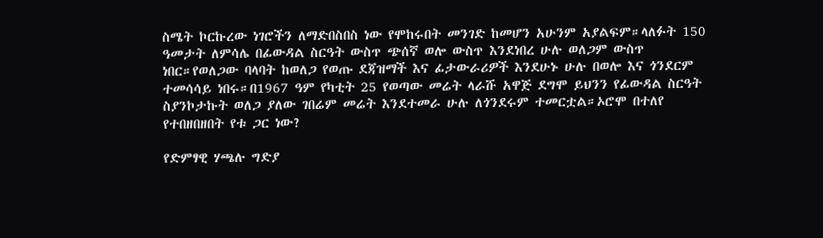ስሜት ኮርኩረው ነገሮችን ለማድበስበስ ነው የሞከሩበት መንገድ ከመሆን አሁንም አያልፍም።ላለፉት 150 ዓመታት ለምሳሌ በፊውዳል ስርዓት ውስጥ ጭሰኛ ወሎ ውስጥ እንደነበረ ሁሉ ወለጋም ውስጥ ነበር።የወለጋው ባላባት ከወለጋ የወጡ ደጃዝማች እና ፊታውራሪዎች እንደሁኑ ሁሉ በወሎ እና ጎንደርም ተመሳሳይ ነበሩ።በ1967 ዓም የካቲት 25 የወጣው መሬት ላራሹ አዋጅ ደግሞ ይህንን የፊውዳል ስርዓት ስያንኮታኩት ወለጋ ያለው ገበሬም መሬት እንደተመራ ሁሉ ለጎንደሩም ተመርቷል።ኦሮሞ በተለየ የተበዘበዘበት የቱ ጋር ነው?

የድምፃዊ ሃጫሉ ግድያ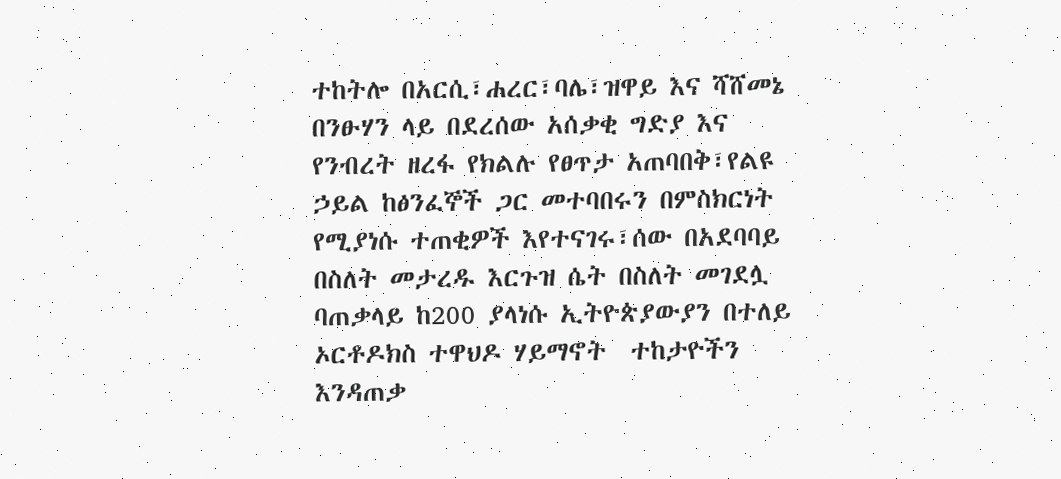ተከትሎ በአርሲ፣ሐረር፣ባሌ፣ዝዋይ እና ሻሸመኔ በንፁሃን ላይ በደረሰው አሰቃቂ ግድያ እና የንብረት ዘረፋ የክልሉ የፀጥታ አጠባበቅ፣የልዩ ኃይል ከፅንፈኞች ጋር መተባበሩን በምስክርነት የሚያነሱ ተጠቂዎች እየተናገሩ፣ሰው በአደባባይ በስለት መታረዱ እርጉዝ ሴት በስለት መገደሏ ባጠቃላይ ከ200 ያላነሱ ኢትዮጵያውያን በተለይ ኦርቶዶክስ ተዋህዶ ሃይማኖት  ተከታዮችን እንዳጠቃ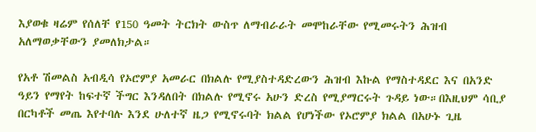እያወቁ ዛሬም የሰለቸ የ150 ዓመት ትርክት ውስጥ ለማብራራት መሞከራቸው የሚመሩትን ሕዝብ አለማወቃቸውን ያመለክታል።

የአቶ ሽመልስ አብዲሳ የኦሮምያ አመራር በክልሉ የሚያስተዳድረውን ሕዝብ እኩል የማስተዳደር እና በአንድ ዓይን የማየት ከፍተኛ ችግር እንዳለበት በክልሉ የሚኖሩ አሁን ድረስ የሚያማርሩት ጉዳይ ነው።በእዚህም ሳቢያ በርካቶች መጤ እየተባሉ እንደ ሁለተኛ ዜጋ የሚኖሩባት ክልል የሆነችው የኦሮምያ ክልል በአሁኑ ጊዜ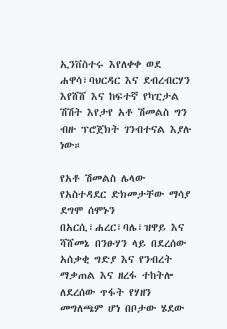ኢንቨስተሩ እየለቀቀ ወደ ሐዋሳ፣ባህርዳር እና ደብረብርሃን እየሸሸ እና ከፍተኛ የካፒታል ሽሽት እየታየ አቶ ሽመልስ ግን ብዙ ፕሮጀክት ገንብተናል እያሉ ነው።

የአቶ ሽመልስ ሌላው የአስተዳደር ድክመታቸው ማሳያ ደግሞ ሰሞኑን በአርሲ፣ሐረር፣ባሌ፣ዝዋይ እና ሻሸመኔ በንፁሃን ላይ በደረሰው አሰቃቂ ግድያ እና የንብረት ማቃጠል እና ዘረፋ ተከትሎ ለደረሰው ጥፋት የሃዘን መግለጫም ሆነ በቦታው ሄደው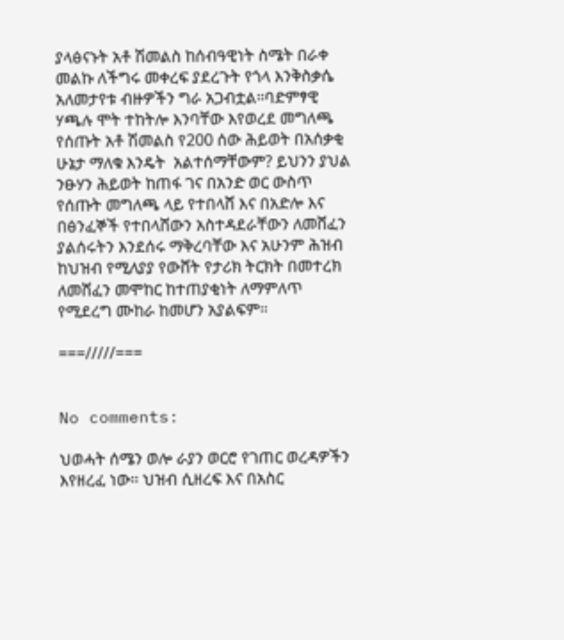ያላፅናኑት አቶ ሽመልስ ከሰብዓዊነት ስሜት በራቀ መልኩ ለችግሩ መቀረፍ ያደረጉት የጎላ እንቅስቃሴ አለመታየቱ ብዙዎችን ግራ አጋብቷል።ባድምፃዊ ሃጫሉ ሞት ተከትሎ እንባቸው እየወረደ መግለጫ የሰጡት አቶ ሽመልስ የ200 ሰው ሕይወት በአሰቃቂ ሁኔታ ማለቁ እንዴት  አልተሰማቸውም? ይህንን ያህል ንፁሃን ሕይወት ከጠፋ ገና በአንድ ወር ውስጥ የሰጡት መግለጫ ላይ የተበላሸ እና በአድሎ እና በፅንፈኞች የተበላሸውን አስተዳደራቸውን ለመሸፈን ያልሰሩትን እንደሰሩ ማቅረባቸው እና አሁንም ሕዝብ ከህዝብ የሚለያያ የውሸት የታሪክ ትርክት በመተረክ ለመሸፈን መሞከር ከተጠያቂነት ለማምለጥ የሚደረግ ሙከራ ከመሆን አያልፍም።

===/////===


No comments:

ህወሓት ሰሜን ወሎ ራያን ወርሮ የገጠር ወረዳዎችን እየዘረፈ ነው። ህዝብ ሲዘረፍ እና በአስር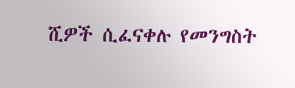ሺዎች ሲፈናቀሉ የመንግስት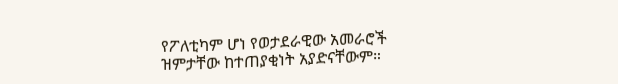የፖለቲካም ሆነ የወታደራዊው አመራሮች ዝምታቸው ከተጠያቂነት አያድናቸውም።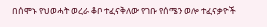በሰሞኑ የህወሓት ወረራ ቆቦ ተፈናቅለው የገቡ የሰሜን ወሎ ተፈናቃዮች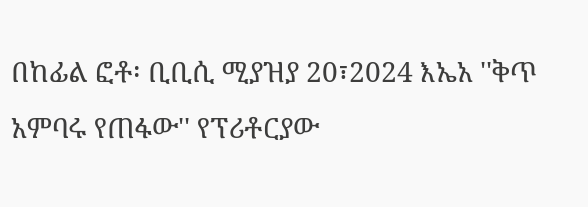በከፊል ፎቶ፡ ቢቢሲ ሚያዝያ 20፣2024 እኤአ ''ቅጥ አምባሩ የጠፋው'' የፕሪቶርያው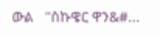ውል   ''ስኩዌር ዋን&#...